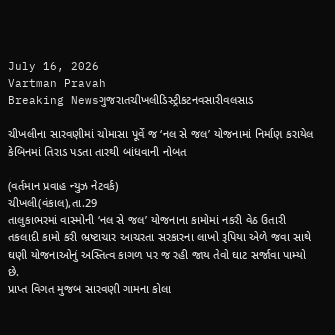July 16, 2026
Vartman Pravah
Breaking Newsગુજરાતચીખલીડિસ્ટ્રીકટનવસારીવલસાડ

ચીખલીના સારવણીમાં ચોમાસા પૂર્વે જ ‘નલ સે જલ’ યોજનામાં નિર્માણ કરાયેલ કેબિનમાં તિરાડ પડતા તારથી બાંધવાની નોબત

(વર્તમાન પ્રવાહ ન્‍યુઝ નેટવર્ક)
ચીખલી(વંકાલ),તા.29
તાલુકાભરમાં વાસ્‍મોની ‘નલ સે જલ’ યોજનાના કામોમાં નકરી વેઠ ઉતારી તકલાદી કામો કરી ભ્રષ્ટાચાર આચરતા સરકારના લાખો રૂપિયા એળે જવા સાથે ઘણી યોજનાઓનું અસ્‍તિત્‍વ કાગળ પર જ રહી જાય તેવો ઘાટ સર્જાવા પામ્‍યો છે.
પ્રાપ્ત વિગત મુજબ સારવણી ગામના કોલા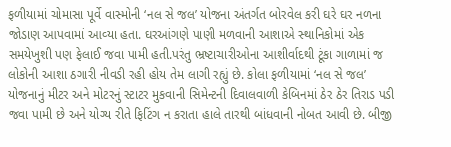ફળીયામાં ચોમાસા પૂર્વે વાસ્‍મોની ‘નલ સે જલ’ યોજના અંતર્ગત બોરવેલ કરી ઘરે ઘર નળના જોડાણ આપવામાં આવ્‍યા હતા. ઘરઆંગણે પાણી મળવાની આશાએ સ્‍થાનિકોમાં એક સમયેખુશી પણ ફેલાઈ જવા પામી હતી.પરંતુ ભ્રષ્ટાચારીઓના આશીર્વાદથી ટૂંકા ગાળામાં જ લોકોની આશા ઠગારી નીવડી રહી હોય તેમ લાગી રહ્યું છે. કોલા ફળીયામાં ‘નલ સે જલ’ યોજનાનું મીટર અને મોટરનું સ્‍ટાટર મુકવાની સિમેન્‍ટની દિવાલવાળી કેબિનમાં ઠેર ઠેર તિરાડ પડી જવા પામી છે અને યોગ્‍ય રીતે ફિટિંગ ન કરાતા હાલે તારથી બાંધવાની નોબત આવી છે. બીજી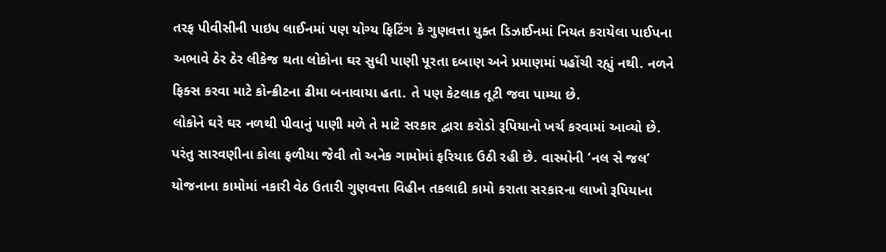તરફ પીવીસીની પાઇપ લાઈનમાં પણ યોગ્‍ય ફિટિંગ કે ગુણવત્તા યુક્‍ત ડિઝાઈનમાં નિયત કરાયેલા પાઈપના અભાવે ઠેર ઠેર લીકેજ થતા લોકોના ઘર સુધી પાણી પૂરતા દબાણ અને પ્રમાણમાં પહોંચી રહ્યું નથી. નળને ફિક્‍સ કરવા માટે કોન્‍ક્રીટના ઢીમા બનાવાયા હતા. તે પણ કેટલાક તૂટી જવા પામ્‍યા છે.
લોકોને ઘરે ઘર નળથી પીવાનું પાણી મળે તે માટે સરકાર દ્વારા કરોડો રૂપિયાનો ખર્ચ કરવામાં આવ્‍યો છે. પરંતુ સારવણીના કોલા ફળીયા જેવી તો અનેક ગામોમાં ફરિયાદ ઉઠી રહી છે. વાસ્‍મોની ‘નલ સે જલ’ યોજનાના કામોમાં નકારી વેઠ ઉતારી ગુણવત્તા વિહીન તકલાદી કામો કરાતા સરકારના લાખો રૂપિયાના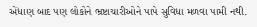એંધાણ બાદ પણ લોકોને ભ્રષ્ટાચારીઓને પાપે સુવિધા મળવા પામી નથી.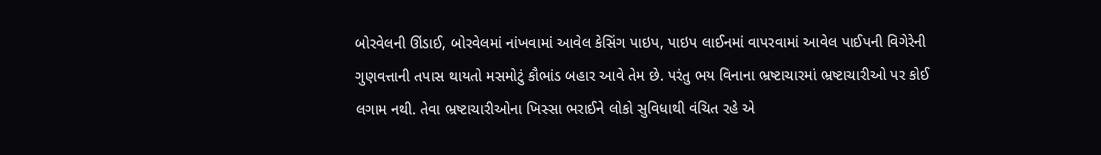બોરવેલની ઊંડાઈ, બોરવેલમાં નાંખવામાં આવેલ કેસિંગ પાઇપ, પાઇપ લાઈનમાં વાપરવામાં આવેલ પાઈપની વિગેરેની ગુણવત્તાની તપાસ થાયતો મસમોટું કૌભાંડ બહાર આવે તેમ છે. પરંતુ ભય વિનાના ભ્રષ્ટાચારમાં ભ્રષ્ટાચારીઓ પર કોઈ લગામ નથી. તેવા ભ્રષ્ટાચારીઓના ખિસ્‍સા ભરાઈને લોકો સુવિધાથી વંચિત રહે એ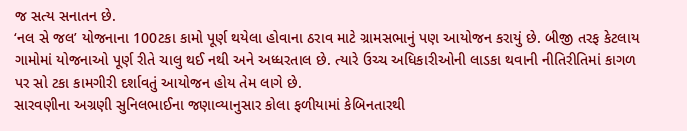જ સત્‍ય સનાતન છે.
‘નલ સે જલ’ યોજનાના 100ટકા કામો પૂર્ણ થયેલા હોવાના ઠરાવ માટે ગ્રામસભાનું પણ આયોજન કરાયું છે. બીજી તરફ કેટલાય ગામોમાં યોજનાઓ પૂર્ણ રીતે ચાલુ થઈ નથી અને અધ્‍ધરતાલ છે. ત્‍યારે ઉચ્‍ચ અધિકારીઓની લાડકા થવાની નીતિરીતિમાં કાગળ પર સો ટકા કામગીરી દર્શાવતું આયોજન હોય તેમ લાગે છે.
સારવણીના અગ્રણી સુનિલભાઈના જણાવ્‍યાનુસાર કોલા ફળીયામાં કેબિનતારથી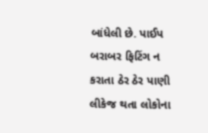બાંધેલી છે. પાઈપ બરાબર ફિટિંગ ન કરાતા ઠેર ઠેર પાણી લીકેજ થતા લોકોના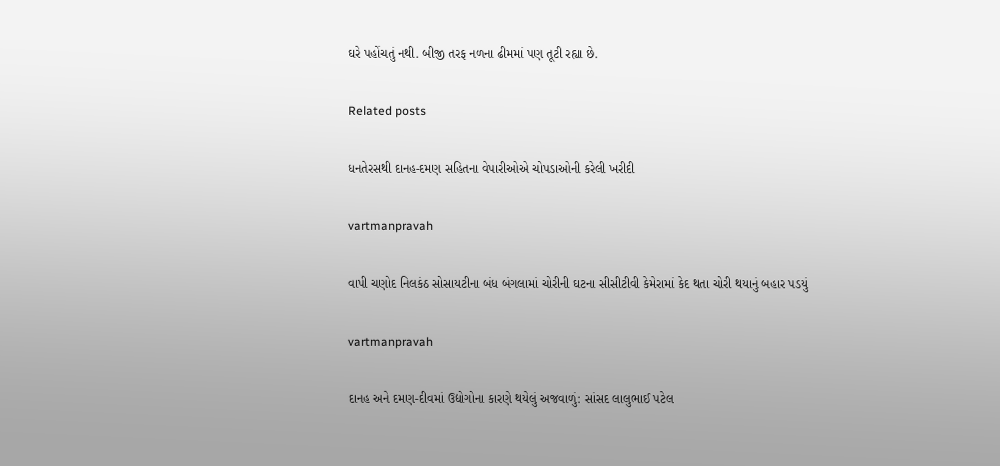ઘરે પહોંચતું નથી. બીજી તરફ નળના ઢીમમાં પણ તૂટી રહ્યા છે.

Related posts

ધનતેરસથી દાનહ-દમણ સહિતના વેપારીઓએ ચોપડાઓની કરેલી ખરીદી

vartmanpravah

વાપી ચણોદ નિલકંઠ સોસાયટીના બંધ બંગલામાં ચોરીની ઘટના સીસીટીવી કેમેરામાં કેદ થતા ચોરી થયાનું બહાર પડયું

vartmanpravah

દાનહ અને દમણ-દીવમાં ઉદ્યોગોના કારણે થયેલું અજવાળું: સાંસદ લાલુભાઈ પટેલ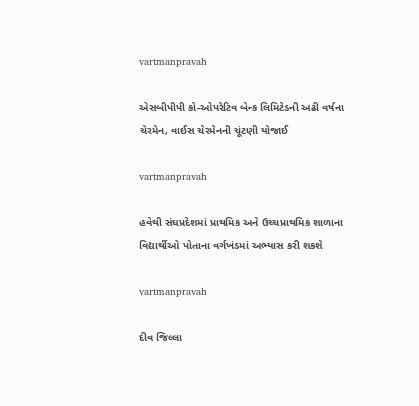vartmanpravah

એસબીપીપી કો-ઓપરેટિવ બેન્‍ક લિમિટેડની અઢી વર્ષના ચેરમેન, વાઈસ ચેરમેનની ચૂંટણી યોજાઈ

vartmanpravah

હવેથી સંઘપ્રદેશમાં પ્રાથમિક અને ઉચ્‍ચપ્રાથમિક શાળાના વિદ્યાર્થીઓ પોતાના વર્ગખંડમાં અભ્‍યાસ કરી શકશે

vartmanpravah

દીવ જિલ્લા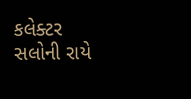કલેક્‍ટર સલોની રાયે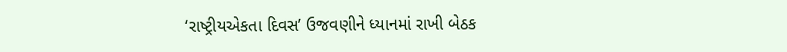‘રાષ્‍ટ્રીયએકતા દિવસ’ ઉજવણીને ધ્‍યાનમાં રાખી બેઠક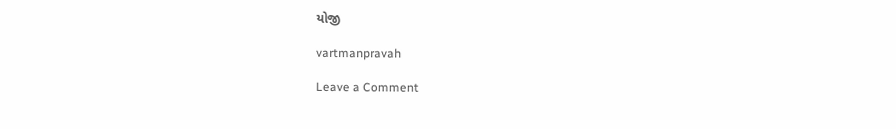યોજી

vartmanpravah

Leave a Comment